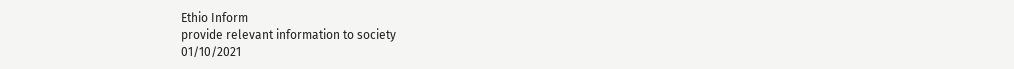Ethio Inform
provide relevant information to society
01/10/2021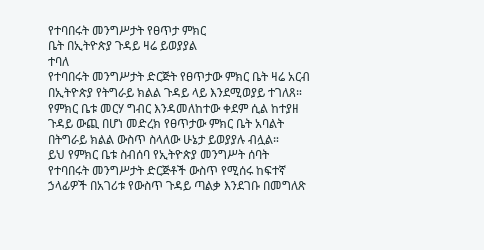የተባበሩት መንግሥታት የፀጥታ ምክር
ቤት በኢትዮጵያ ጉዳይ ዛሬ ይወያያል
ተባለ
የተባበሩት መንግሥታት ድርጅት የፀጥታው ምክር ቤት ዛሬ አርብ
በኢትዮጵያ የትግራይ ክልል ጉዳይ ላይ እንደሚወያይ ተገለጸ።
የምክር ቤቱ መርሃ ግብር እንዳመለከተው ቀደም ሲል ከተያዘ
ጉዳይ ውጪ በሆነ መድረክ የፀጥታው ምክር ቤት አባልት
በትግራይ ክልል ውስጥ ስላለው ሁኔታ ይወያያሉ ብሏል።
ይህ የምክር ቤቱ ስብሰባ የኢትዮጵያ መንግሥት ሰባት
የተባበሩት መንግሥታት ድርጅቶች ውስጥ የሚሰሩ ከፍተኛ
ኃላፊዎች በአገሪቱ የውስጥ ጉዳይ ጣልቃ እንደገቡ በመግለጽ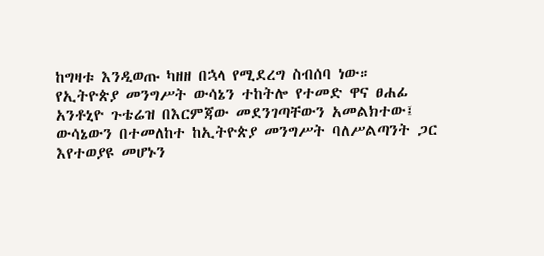ከግዛቱ እንዲወጡ ካዘዘ በኋላ የሚደረግ ስብሰባ ነው።
የኢትዮጵያ መንግሥት ውሳኔን ተከትሎ የተመድ ዋና ፀሐፊ
አንቶኒዮ ጉቴሬዝ በእርምጃው መደንገጣቸውን አመልክተው፤
ውሳኔውን በተመለከተ ከኢትዮጵያ መንግሥት ባለሥልጣንት ጋር
እየተወያዩ መሆኑን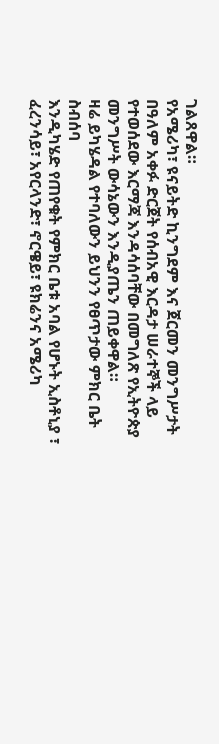ገልጸዋል።
የአሜሪካ፣ ዩናይትድ ኪንግደም እና ጀርመን መንግሥታት
በዓለም አቀፉ ድርጀት የሰብአዊ እርዳታ ሠራተኞች ላይ
የተወሰደው እርማጃ እንዳሳሰባቸው በመግለጽ የኢትዮጵያ
መንግሥት ውሳኔውን እንዲያጤን ጠይቀዋል።
ዛሬ ይካሄዳል የተባለውን ይህንን የፀጥታው ምክር ቤት ስብሰባ
እንዲካሄድ የጠየቁት የምክር ቤቱ አባል የሆኑት ኢስቶኒያ ፣
ፈረንሳይ፣ አየርላንድ፣ ኖርዌይ፣ ዩክሬንና አሜሪካ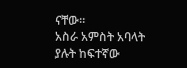ናቸው።
አስራ አምስት አባላት ያሉት ከፍተኛው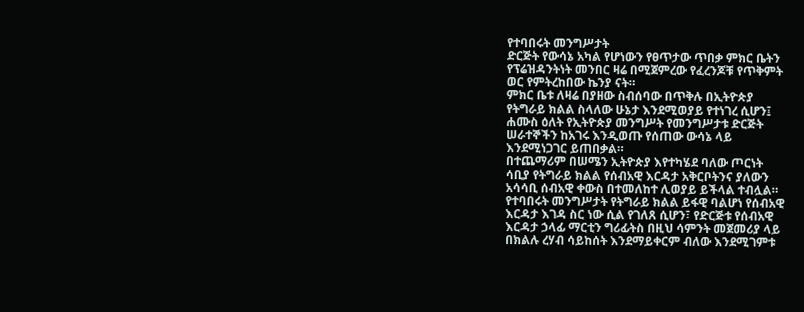የተባበሩት መንግሥታት
ድርጅት የውሳኔ አካል የሆነውን የፀጥታው ጥበቃ ምክር ቤትን
የፕሬዝዳንትነት መንበር ዛሬ በሚጀምረው የፈረንጆቹ የጥቅምት
ወር የምትረከበው ኬንያ ናት።
ምክር ቤቱ ለዛሬ በያዘው ስብሰባው በጥቅሉ በኢትዮጵያ
የትግራይ ክልል ስላለው ሁኔታ እንደሚወያይ የተነገረ ሲሆን፤
ሐሙስ ዕለት የኢትዮጵያ መንግሥት የመንግሥታቱ ድርጅት
ሠራተኞችን ከአገሩ እንዲወጡ የሰጠው ውሳኔ ላይ
እንደሚነጋገር ይጠበቃል።
በተጨማሪም በሠሜን ኢትዮጵያ እየተካሄደ ባለው ጦርነት
ሳቢያ የትግራይ ክልል የሰብአዊ እርዳታ አቅርቦትንና ያለውን
አሳሳቢ ሰብአዊ ቀውስ በተመለከተ ሊወያይ ይችላል ተብሏል።
የተባበሩት መንግሥታት የትግራይ ክልል ይፋዊ ባልሆነ የሰብአዊ
እርዳታ እገዳ ስር ነው ሲል የገለጸ ሲሆን፣ የድርጅቱ የሰብአዊ
እርዳታ ኃላፊ ማርቲን ግሪፊትስ በዚህ ሳምንት መጀመሪያ ላይ
በክልሉ ረሃብ ሳይከሰት እንደማይቀርም ብለው እንደሚገምቱ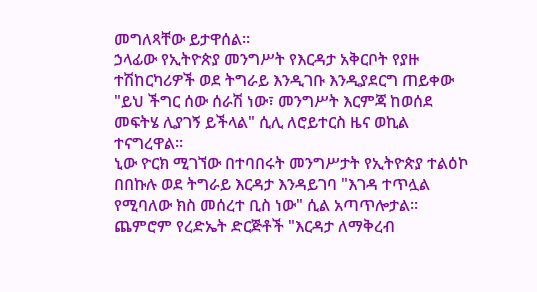መግለጻቸው ይታዋሰል።
ኃላፊው የኢትዮጵያ መንግሥት የእርዳታ አቅርቦት የያዙ
ተሽከርካሪዎች ወደ ትግራይ እንዲገቡ እንዲያደርግ ጠይቀው
"ይህ ችግር ሰው ሰራሽ ነው፣ መንግሥት እርምጃ ከወሰደ
መፍትሄ ሊያገኝ ይችላል" ሲሊ ለሮይተርስ ዜና ወኪል
ተናግረዋል።
ኒው ዮርክ ሚገኘው በተባበሩት መንግሥታት የኢትዮጵያ ተልዕኮ
በበኩሉ ወደ ትግራይ እርዳታ እንዳይገባ "እገዳ ተጥሏል
የሚባለው ክስ መሰረተ ቢስ ነው" ሲል አጣጥሎታል።
ጨምሮም የረድኤት ድርጅቶች "እርዳታ ለማቅረብ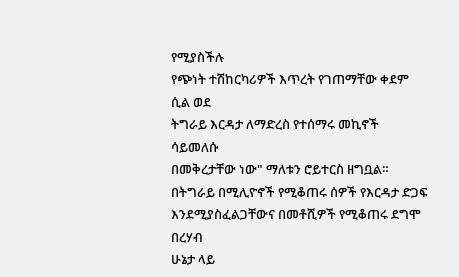የሚያስችሉ
የጭነት ተሽከርካሪዎች እጥረት የገጠማቸው ቀደም ሲል ወደ
ትግራይ እርዳታ ለማድረስ የተሰማሩ መኪኖች ሳይመለሱ
በመቅረታቸው ነው" ማለቱን ሮይተርስ ዘግቧል።
በትግራይ በሚሊዮኖች የሚቆጠሩ ሰዎች የእርዳታ ድጋፍ
እንደሚያስፈልጋቸውና በመቶሺዎች የሚቆጠሩ ደግሞ በረሃብ
ሁኔታ ላይ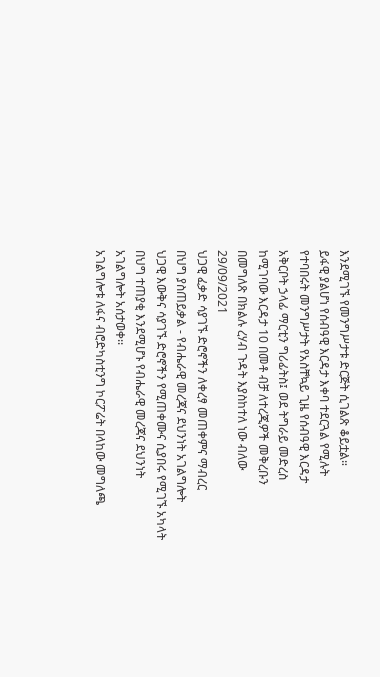እንደሚገኙ የመንግሥታቱ ድርጅት ሲገልጽ ቆይቷል።
ይፋዊ ያልሆነ የሰብዓዊ እርዳታ እቀባ ተደርጓል የሚሉት
የተባበሩት መንግሥታት የአስቸኳይ ጊዜ የሰብዓዊ እርዳታ
አቅርቦት ኃላፊ ማርቲን ግሪፊትስ፤ ወደ ትግራይ መድረስ
ከሚገባው እርዳታ 10 በመቶ ብቻ ለተረጂዎች መቅረቡን
በመግለጽ በክልሉ ረሃብ ጉዳት እያስከተለ ነው ብለው
29/09/2021
ህጋዊ ፈቃድ ሳያገኙ ድሮኖችን ለቀረፃ መጠቀምና ማብረር
በህግ ያስጠይቃል - የብሔራዊ መረጃና ደህንነት አገልግሎት
ህጋዊ እውቅና ሳያገኙ ድሮኖችን የሚጠቀሙና ሲያበሩ የሚገኙ አካላት
በህግ ተጠያቂ እንደሚሆኑ የብሔራዊ መረጃና ደህንነት
አገልግሎት አሰታወቀ፡፡
አገልግሎቱ ለፋና ብሮድካስቲንግ ኮርፖሬት በላከው መግለጫ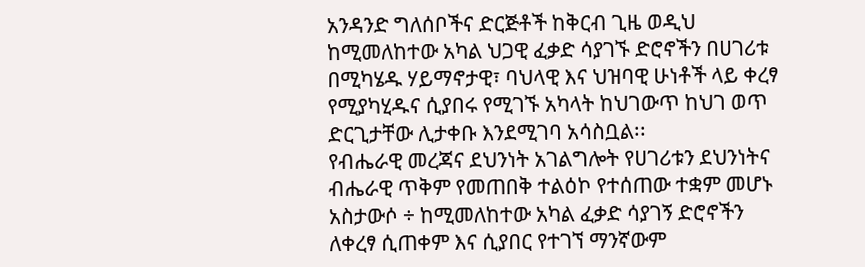አንዳንድ ግለሰቦችና ድርጅቶች ከቅርብ ጊዜ ወዲህ
ከሚመለከተው አካል ህጋዊ ፈቃድ ሳያገኙ ድሮኖችን በሀገሪቱ
በሚካሄዱ ሃይማኖታዊ፣ ባህላዊ እና ህዝባዊ ሁነቶች ላይ ቀረፃ
የሚያካሂዱና ሲያበሩ የሚገኙ አካላት ከህገውጥ ከህገ ወጥ
ድርጊታቸው ሊታቀቡ እንደሚገባ አሳስቧል፡፡
የብሔራዊ መረጃና ደህንነት አገልግሎት የሀገሪቱን ደህንነትና
ብሔራዊ ጥቅም የመጠበቅ ተልዕኮ የተሰጠው ተቋም መሆኑ
አስታውሶ ÷ ከሚመለከተው አካል ፈቃድ ሳያገኝ ድሮኖችን
ለቀረፃ ሲጠቀም እና ሲያበር የተገኘ ማንኛውም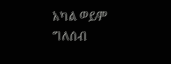አካል ወይም
ግለሰብ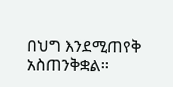በህግ እንደሚጠየቅ አስጠንቅቋል፡፡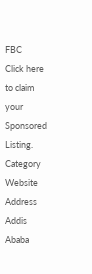FBC
Click here to claim your Sponsored Listing.
Category
Website
Address
Addis Ababa